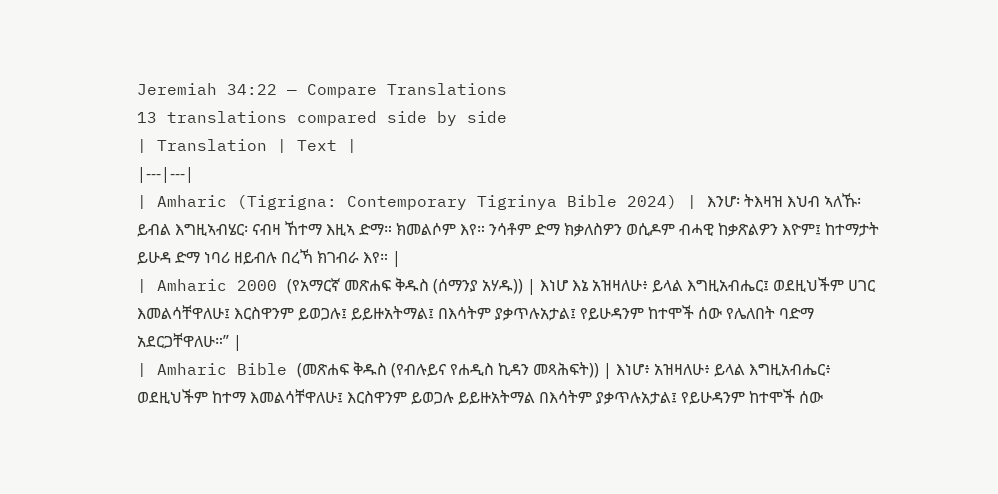Jeremiah 34:22 — Compare Translations
13 translations compared side by side
| Translation | Text |
|---|---|
| Amharic (Tigrigna: Contemporary Tigrinya Bible 2024) | እንሆ፡ ትእዛዝ እህብ ኣለኹ፡ ይብል እግዚኣብሄር፡ ናብዛ ኸተማ እዚኣ ድማ። ክመልሶም እየ። ንሳቶም ድማ ክቃለስዎን ወሲዶም ብሓዊ ከቃጽልዎን እዮም፤ ከተማታት ይሁዳ ድማ ነባሪ ዘይብሉ በረኻ ክገብራ እየ። |
| Amharic 2000 (የአማርኛ መጽሐፍ ቅዱስ (ሰማንያ አሃዱ)) | እነሆ እኔ አዝዛለሁ፥ ይላል እግዚአብሔር፤ ወደዚህችም ሀገር እመልሳቸዋለሁ፤ እርስዋንም ይወጋሉ፤ ይይዙአትማል፤ በእሳትም ያቃጥሉአታል፤ የይሁዳንም ከተሞች ሰው የሌለበት ባድማ አደርጋቸዋለሁ።” |
| Amharic Bible (መጽሐፍ ቅዱስ (የብሉይና የሐዲስ ኪዳን መጻሕፍት)) | እነሆ፥ አዝዛለሁ፥ ይላል እግዚአብሔር፥ ወደዚህችም ከተማ እመልሳቸዋለሁ፤ እርስዋንም ይወጋሉ ይይዙአትማል በእሳትም ያቃጥሉአታል፤ የይሁዳንም ከተሞች ሰው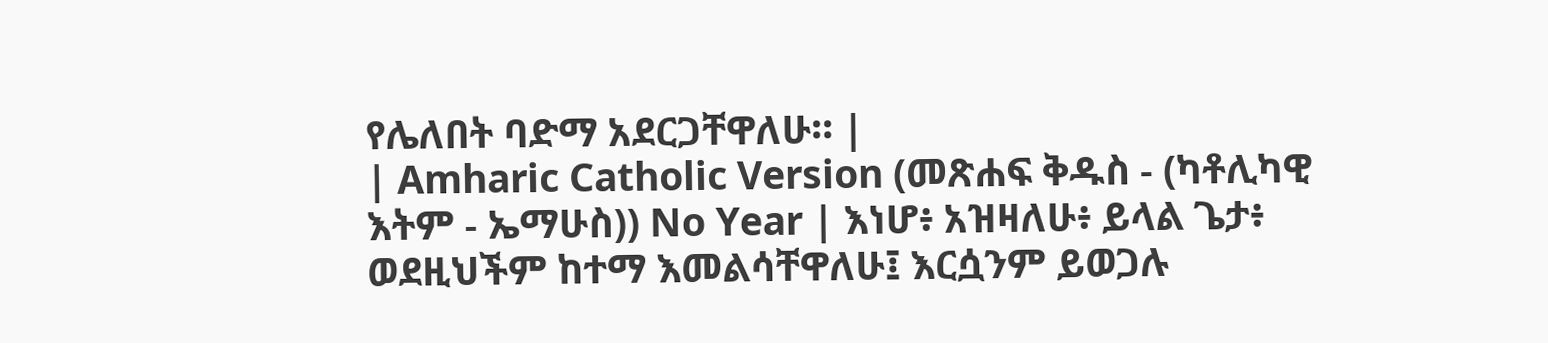የሌለበት ባድማ አደርጋቸዋለሁ። |
| Amharic Catholic Version (መጽሐፍ ቅዱስ - (ካቶሊካዊ እትም - ኤማሁስ)) No Year | እነሆ፥ አዝዛለሁ፥ ይላል ጌታ፥ ወደዚህችም ከተማ እመልሳቸዋለሁ፤ እርሷንም ይወጋሉ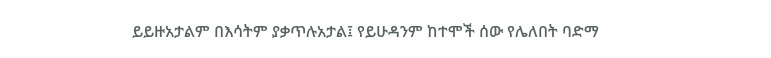ይይዙአታልም በእሳትም ያቃጥሉአታል፤ የይሁዳንም ከተሞች ሰው የሌለበት ባድማ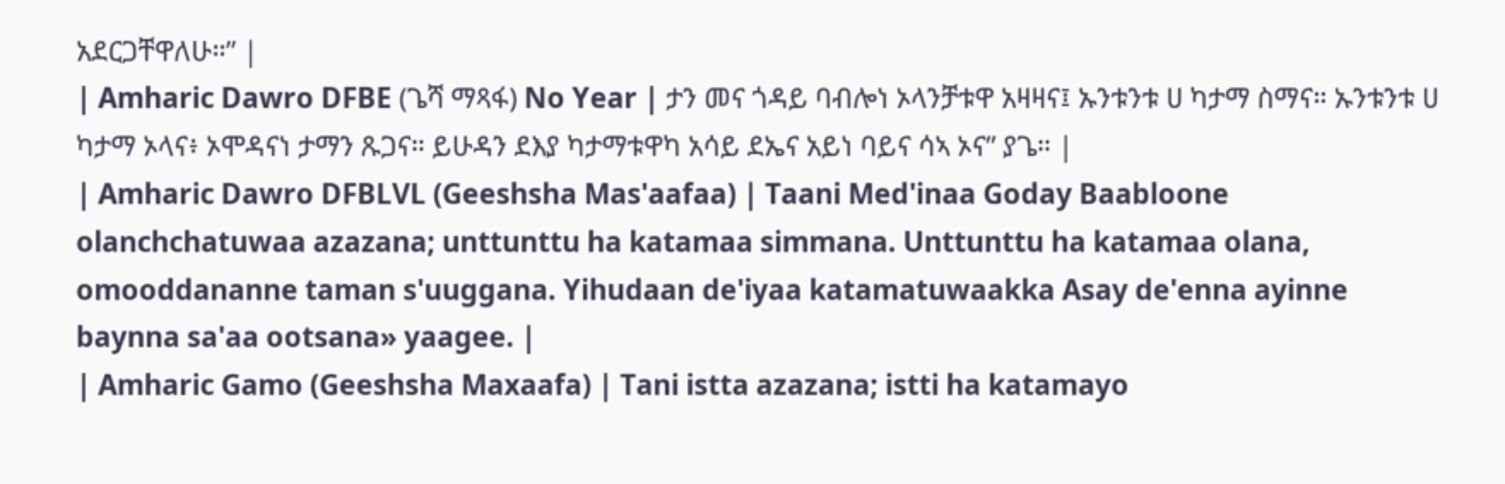አደርጋቸዋለሁ።” |
| Amharic Dawro DFBE (ጌሻ ማጻፋ) No Year | ታን መና ጎዳይ ባብሎነ ኦላንቻቱዋ አዛዛና፤ ኡንቱንቱ ሀ ካታማ ስማና። ኡንቱንቱ ሀ ካታማ ኦላና፥ ኦሞዳናነ ታማን ጹጋና። ይሁዳን ደእያ ካታማቱዋካ አሳይ ደኤና አይነ ባይና ሳኣ ኦና” ያጌ። |
| Amharic Dawro DFBLVL (Geeshsha Mas'aafaa) | Taani Med'inaa Goday Baabloone olanchchatuwaa azazana; unttunttu ha katamaa simmana. Unttunttu ha katamaa olana, omooddananne taman s'uuggana. Yihudaan de'iyaa katamatuwaakka Asay de'enna ayinne baynna sa'aa ootsana» yaagee. |
| Amharic Gamo (Geeshsha Maxaafa) | Tani istta azazana; istti ha katamayo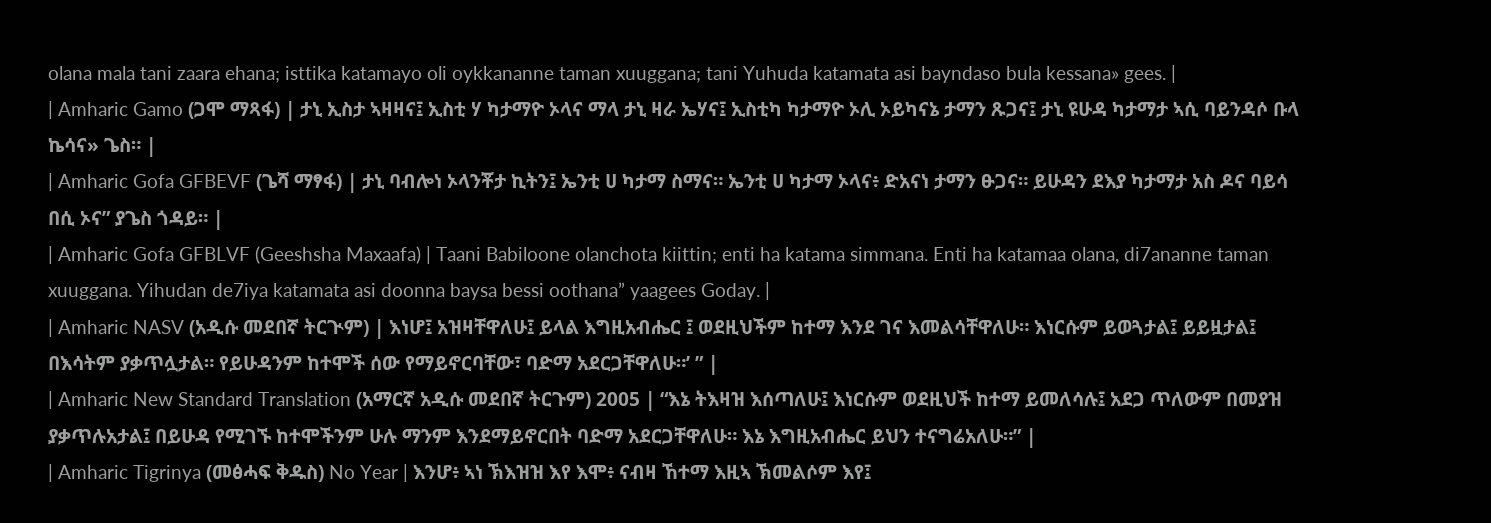olana mala tani zaara ehana; isttika katamayo oli oykkananne taman xuuggana; tani Yuhuda katamata asi bayndaso bula kessana» gees. |
| Amharic Gamo (ጋሞ ማጻፋ) | ታኒ ኢስታ ኣዛዛና፤ ኢስቲ ሃ ካታማዮ ኦላና ማላ ታኒ ዛራ ኤሃና፤ ኢስቲካ ካታማዮ ኦሊ ኦይካናኔ ታማን ጹጋና፤ ታኒ ዩሁዳ ካታማታ ኣሲ ባይንዳሶ ቡላ ኬሳና» ጌስ። |
| Amharic Gofa GFBEVF (ጌሻ ማፃፋ) | ታኒ ባብሎነ ኦላንቾታ ኪትን፤ ኤንቲ ሀ ካታማ ስማና። ኤንቲ ሀ ካታማ ኦላና፥ ድአናነ ታማን ፁጋና። ይሁዳን ደእያ ካታማታ አስ ዶና ባይሳ በሲ ኦና” ያጌስ ጎዳይ። |
| Amharic Gofa GFBLVF (Geeshsha Maxaafa) | Taani Babiloone olanchota kiittin; enti ha katama simmana. Enti ha katamaa olana, di7ananne taman xuuggana. Yihudan de7iya katamata asi doonna baysa bessi oothana” yaagees Goday. |
| Amharic NASV (አዲሱ መደበኛ ትርጒም) | እነሆ፤ አዝዛቸዋለሁ፤ ይላል እግዚአብሔር ፤ ወደዚህችም ከተማ እንደ ገና እመልሳቸዋለሁ። እነርሱም ይወጓታል፤ ይይዟታል፤ በእሳትም ያቃጥሏታል። የይሁዳንም ከተሞች ሰው የማይኖርባቸው፣ ባድማ አደርጋቸዋለሁ።’ ” |
| Amharic New Standard Translation (አማርኛ አዲሱ መደበኛ ትርጉም) 2005 | “እኔ ትእዛዝ እሰጣለሁ፤ እነርሱም ወደዚህች ከተማ ይመለሳሉ፤ አደጋ ጥለውም በመያዝ ያቃጥሉአታል፤ በይሁዳ የሚገኙ ከተሞችንም ሁሉ ማንም እንደማይኖርበት ባድማ አደርጋቸዋለሁ። እኔ እግዚአብሔር ይህን ተናግሬአለሁ።” |
| Amharic Tigrinya (መፅሓፍ ቅዱስ) No Year | እንሆ፥ ኣነ ኽእዝዝ እየ እሞ፥ ናብዛ ኸተማ እዚኣ ኽመልሶም እየ፤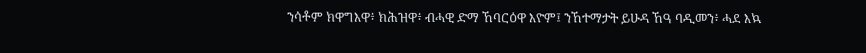ንሳቶም ክዋግእዋ፥ ክሕዝዋ፥ ብሓዊ ድማ ኸባርዕዋ እዮም፤ ንኸተማታት ይሁዳ ኸዓ ባዲመን፥ ሓደ እኳ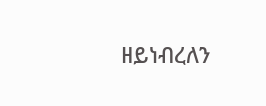ዘይነብረለን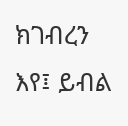ክገብረን እየ፤ ይብል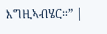እግዚኣብሄር።” |